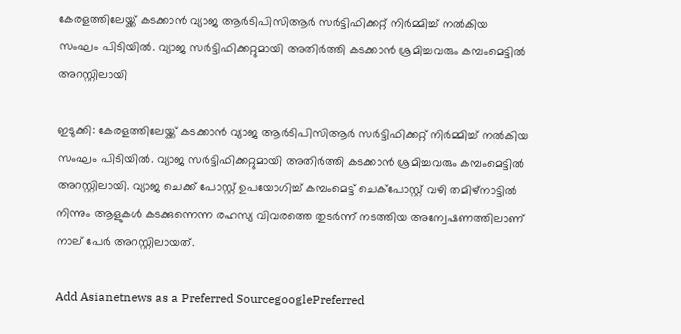കേരളത്തിലേയ്ക്ക് കടക്കാന്‍ വ്യാജ ആര്‍ടിപിസിആര്‍ സര്‍ട്ടിഫിക്കറ്റ് നിര്‍മ്മിച്ച് നല്‍കിയ സംഘം പിടിയില്‍. വ്യാജ സര്‍ട്ടിഫിക്കറ്റുമായി അതിര്‍ത്തി കടക്കാന്‍ ശ്രമിച്ചവരും കമ്പംമെട്ടില്‍ അറസ്റ്റിലായി

ഇടുക്കി: കേരളത്തിലേയ്ക്ക് കടക്കാന്‍ വ്യാജ ആര്‍ടിപിസിആര്‍ സര്‍ട്ടിഫിക്കറ്റ് നിര്‍മ്മിച്ച് നല്‍കിയ സംഘം പിടിയില്‍. വ്യാജ സര്‍ട്ടിഫിക്കറ്റുമായി അതിര്‍ത്തി കടക്കാന്‍ ശ്രമിച്ചവരും കമ്പംമെട്ടില്‍ അറസ്റ്റിലായി. വ്യാജ ചെക്ക് പോസ്റ്റ് ഉപയോഗിച്ച് കമ്പംമെട്ട് ചെക്‌പോസ്റ്റ് വഴി തമിഴ്‌നാട്ടില്‍ നിന്നും ആളുകള്‍ കടക്കുന്നെന്ന രഹസ്യ വിവരത്തെ തുടര്‍ന്ന് നടത്തിയ അന്വേഷണത്തിലാണ് നാല് പേര്‍ അറസ്റ്റിലായത്.

Add Asianetnews as a Preferred SourcegooglePreferred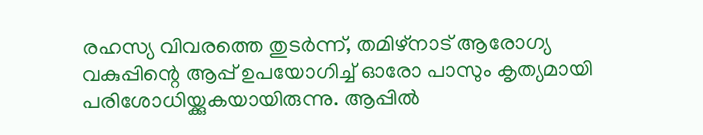രഹസ്യ വിവരത്തെ തുടര്‍ന്ന്, തമിഴ്‌നാട് ആരോഗ്യ വകുപ്പിന്റെ ആപ്പ് ഉപയോഗിച്ച് ഓരോ പാസും കൃത്യമായി പരിശോധിയ്ക്കുകയായിരുന്നു. ആപ്പില്‍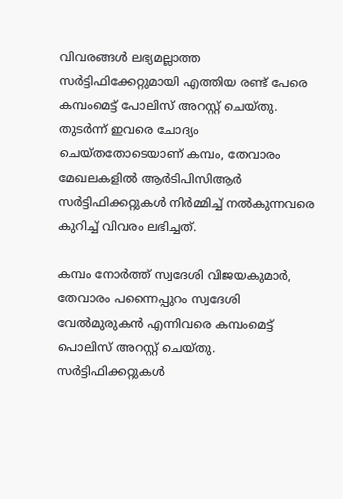വിവരങ്ങള്‍ ലഭ്യമല്ലാത്ത സര്‍ട്ടിഫിക്കേറ്റുമായി എത്തിയ രണ്ട് പേരെ കമ്പംമെട്ട് പോലിസ് അറസ്റ്റ് ചെയ്തു. തുടർന്ന് ഇവരെ ചോദ്യം ചെയ്തതോടെയാണ് കമ്പം, തേവാരം മേഖലകളില്‍ ആര്‍ടിപിസിആര്‍ സര്‍ട്ടിഫിക്കറ്റുകള്‍ നിര്‍മ്മിച്ച് നല്‍കുന്നവരെ കുറിച്ച് വിവരം ലഭിച്ചത്.

കമ്പം നോര്‍ത്ത് സ്വദേശി വിജയകുമാര്‍, തേവാരം പന്നൈപ്പുറം സ്വദേശി വേല്‍മുരുകന്‍ എന്നിവരെ കമ്പംമെട്ട് പൊലിസ് അറസ്റ്റ് ചെയ്തു. സര്‍ട്ടിഫിക്കറ്റുകള്‍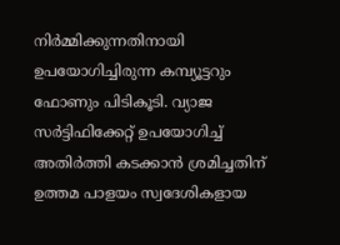നിര്‍മ്മിക്കുന്നതിനായി ഉപയോഗിച്ചിരുന്ന കമ്പ്യൂട്ടറും ഫോണും പിടികൂടി. വ്യാജ സര്‍ട്ടിഫിക്കേറ്റ് ഉപയോഗിച്ച് അതിര്‍ത്തി കടക്കാന്‍ ശ്രമിച്ചതിന് ഉത്തമ പാളയം സ്വദേശികളായ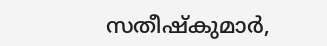സതീഷ്‌കുമാര്‍,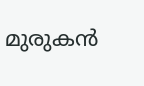മുരുകന്‍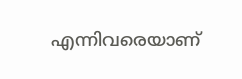എന്നിവരെയാണ്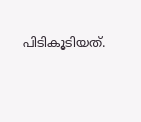പിടികൂടിയത്.